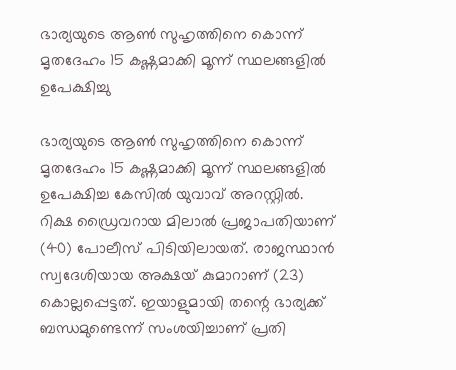ഭാര്യയുടെ ആണ്‍ സുഹൃത്തിനെ കൊന്ന് മൃതദേഹം 15 കഷ്ണമാക്കി മൂന്ന് സ്ഥലങ്ങളില്‍ ഉപേക്ഷിച്ചു

ഭാര്യയുടെ ആണ്‍ സുഹൃത്തിനെ കൊന്ന് മൃതദേഹം 15 കഷ്ണമാക്കി മൂന്ന് സ്ഥലങ്ങളില്‍ ഉപേക്ഷിച്ച കേസില്‍ യുവാവ് അറസ്റ്റില്‍. റിക്ഷ ഡ്രൈവറായ മിലാല്‍ പ്രജാപതിയാണ് (40) പോലീസ് പിടിയിലായത്. രാജസ്ഥാന്‍ സ്വദേശിയായ അക്ഷയ് കുമാറാണ് (23) കൊല്ലപ്പെട്ടത്. ഇയാളുമായി തന്റെ ഭാര്യക്ക് ബന്ധമുണ്ടെന്ന് സംശയിച്ചാണ് പ്രതി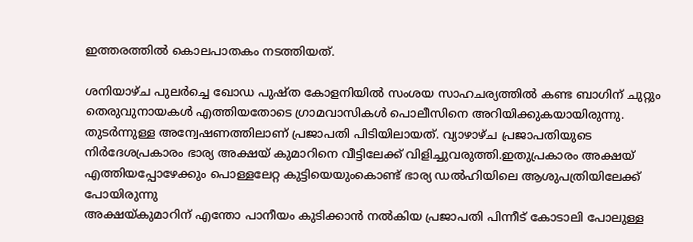ഇത്തരത്തിൽ കൊലപാതകം നടത്തിയത്.

ശനിയാഴ്ച പുലര്‍ച്ചെ ഖോഡ പുഷ്ത കോളനിയില്‍ സംശയ സാഹചര്യത്തില്‍ കണ്ട ബാഗിന് ചുറ്റും തെരുവുനായകള്‍ എത്തിയതോടെ ഗ്രാമവാസികള്‍ പൊലീസിനെ അറിയിക്കുകയായിരുന്നു. തുടര്‍ന്നുള്ള അന്വേഷണത്തിലാണ് പ്രജാപതി പിടിയിലായത്. വ്യാഴാഴ്ച പ്രജാപതിയുടെ നിര്‍ദേശപ്രകാരം ഭാര്യ അക്ഷയ് കുമാറിനെ വീട്ടിലേക്ക് വിളിച്ചുവരുത്തി.ഇതുപ്രകാരം അക്ഷയ് എത്തിയപ്പോഴേക്കും പൊള്ളലേറ്റ കുട്ടിയെയുംകൊണ്ട് ഭാര്യ ഡല്‍ഹിയിലെ ആശുപത്രിയിലേക്ക് പോയിരുന്നു
അക്ഷയ്കുമാറിന് എന്തോ പാനീയം കുടിക്കാന്‍ നല്‍കിയ പ്രജാപതി പിന്നീട് കോടാലി പോലുള്ള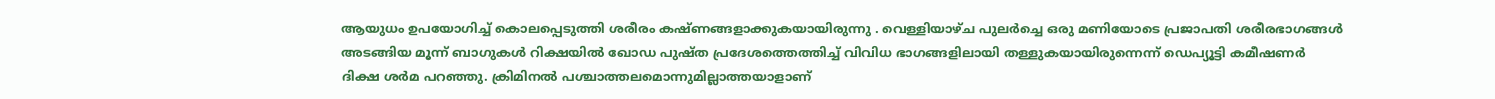ആയുധം ഉപയോഗിച്ച്‌ കൊലപ്പെടുത്തി ശരീരം കഷ്ണങ്ങളാക്കുകയായിരുന്നു . വെള്ളിയാഴ്ച പുലര്‍ച്ചെ ഒരു മണിയോടെ പ്രജാപതി ശരീരഭാഗങ്ങള്‍ അടങ്ങിയ മൂന്ന് ബാഗുകള്‍ റിക്ഷയില്‍ ഖോഡ പുഷ്ത പ്രദേശത്തെത്തിച്ച്‌ വിവിധ ഭാഗങ്ങളിലായി തള്ളുകയായിരുന്നെന്ന് ഡെപ്യൂട്ടി കമീഷണര്‍ ദിക്ഷ ശര്‍മ പറഞ്ഞു. ക്രിമിനല്‍ പശ്ചാത്തലമൊന്നുമില്ലാത്തയാളാണ്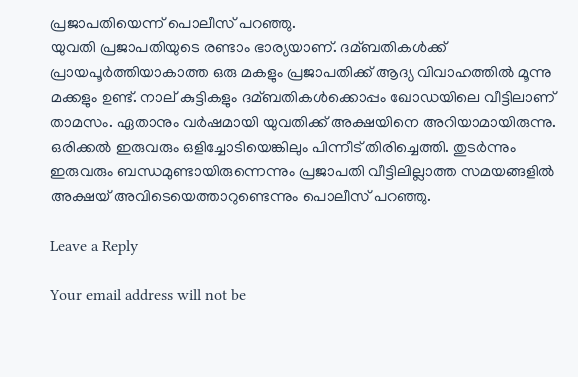പ്രജാപതിയെന്ന് പൊലീസ് പറഞ്ഞു.
യുവതി പ്രജാപതിയുടെ രണ്ടാം ഭാര്യയാണ്. ദമ്ബതികള്‍ക്ക് പ്രായപൂര്‍ത്തിയാകാത്ത ഒരു മകളും പ്രജാപതിക്ക് ആദ്യ വിവാഹത്തില്‍ മൂന്നു മക്കളും ഉണ്ട്. നാല് കുട്ടികളും ദമ്ബതികള്‍ക്കൊപ്പം ഖോഡയിലെ വീട്ടിലാണ് താമസം. ഏതാനും വര്‍ഷമായി യുവതിക്ക് അക്ഷയിനെ അറിയാമായിരുന്നു. ഒരിക്കല്‍ ഇരുവരും ഒളിച്ചോടിയെങ്കിലും പിന്നീട് തിരിച്ചെത്തി. തുടര്‍ന്നും ഇരുവരും ബന്ധമുണ്ടായിരുന്നെന്നും പ്രജാപതി വീട്ടിലില്ലാത്ത സമയങ്ങളില്‍ അക്ഷയ് അവിടെയെത്താറുണ്ടെന്നും പൊലീസ് പറഞ്ഞു.

Leave a Reply

Your email address will not be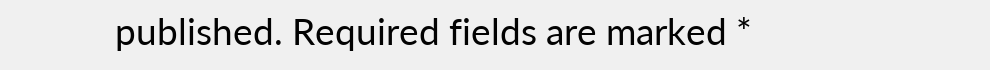published. Required fields are marked *